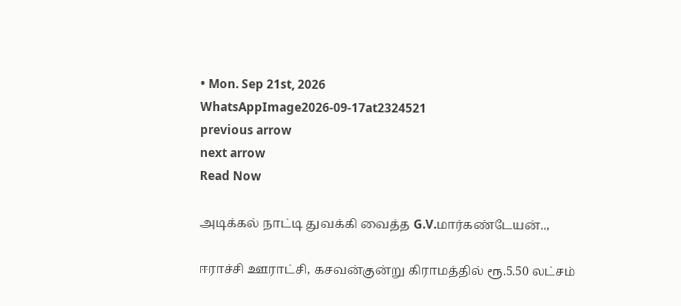• Mon. Sep 21st, 2026
WhatsAppImage2026-09-17at2324521
previous arrow
next arrow
Read Now

அடிக்கல் நாட்டி துவக்கி வைத்த G.V.மார்கண்டேயன்..,

ஈராச்சி ஊராட்சி, கசவன்குன்று கிராமத்தில் ரூ.5.50 லட்சம்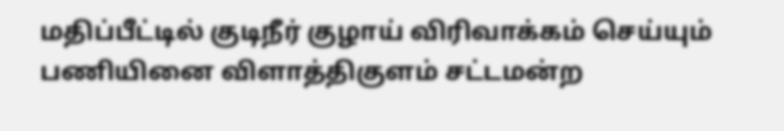மதிப்பீட்டில் குடிநீர் குழாய் விரிவாக்கம் செய்யும் பணியினை விளாத்திகுளம் சட்டமன்ற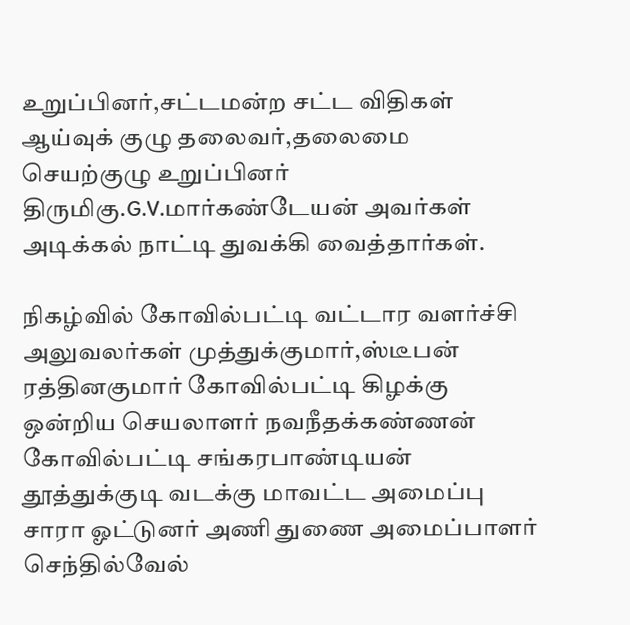உறுப்பினர்,சட்டமன்ற சட்ட விதிகள் ஆய்வுக் குழு தலைவர்,தலைமை செயற்குழு உறுப்பினர் திருமிகு.G.V.மார்கண்டேயன் அவர்கள் அடிக்கல் நாட்டி துவக்கி வைத்தார்கள்.

நிகழ்வில் கோவில்பட்டி வட்டார வளர்ச்சி அலுவலர்கள் முத்துக்குமார்,ஸ்டீபன் ரத்தினகுமார் கோவில்பட்டி கிழக்கு ஒன்றிய செயலாளர் நவநீதக்கண்ணன் கோவில்பட்டி சங்கரபாண்டியன் தூத்துக்குடி வடக்கு மாவட்ட அமைப்பு சாரா ஓட்டுனர் அணி துணை அமைப்பாளர் செந்தில்வேல்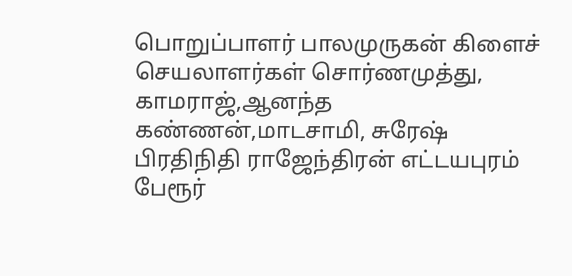பொறுப்பாளர் பாலமுருகன் கிளைச் செயலாளர்கள் சொர்ணமுத்து, காமராஜ்,ஆனந்த கண்ணன்,மாடசாமி, சுரேஷ் பிரதிநிதி ராஜேந்திரன் எட்டயபுரம் பேரூர்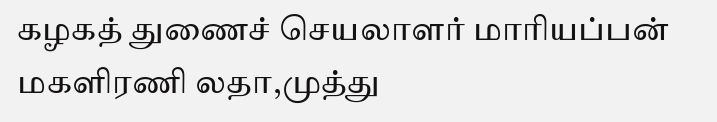கழகத் துணைச் செயலாளர் மாரியப்பன் மகளிரணி லதா,முத்து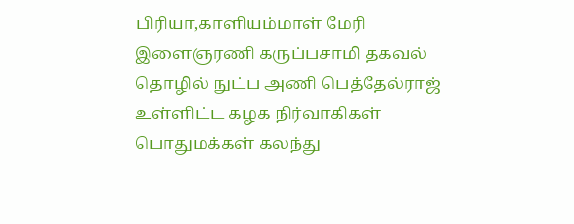பிரியா,காளியம்மாள் மேரி இளைஞரணி கருப்பசாமி தகவல் தொழில் நுட்ப அணி பெத்தேல்ராஜ் உள்ளிட்ட கழக நிர்வாகிகள் பொதுமக்கள் கலந்து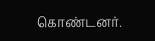கொண்டனர்.